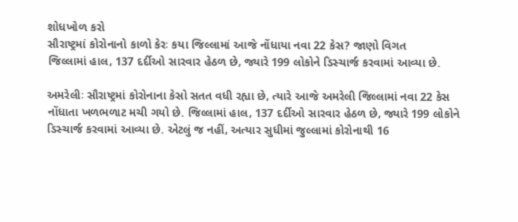શોધખોળ કરો
સૌરાષ્ટ્રમાં કોરોનાનો કાળો કેરઃ કયા જિલ્લામાં આજે નોંધાયા નવા 22 કેસ? જાણો વિગત
જિલ્લામાં હાલ, 137 દર્દીઓ સારવાર હેઠળ છે, જ્યારે 199 લોકોને ડિસ્ચાર્જ કરવામાં આવ્યા છે.

અમરેલીઃ સૌરાષ્ટ્રમાં કોરોનાના કેસો સતત વધી રહ્યા છે, ત્યારે આજે અમરેલી જિલ્લામાં નવા 22 કેસ નોંધાતા ખળભળાટ મચી ગયો છે. જિલ્લામાં હાલ, 137 દર્દીઓ સારવાર હેઠળ છે, જ્યારે 199 લોકોને ડિસ્ચાર્જ કરવામાં આવ્યા છે. એટલું જ નહીં, અત્યાર સુધીમાં જુલ્લામાં કોરોનાથી 16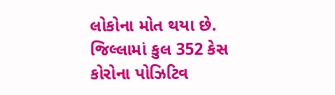લોકોના મોત થયા છે. જિલ્લામાં કુલ 352 કેસ કોરોના પોઝિટિવ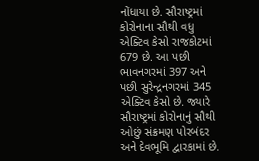નોંધાયા છે. સૌરાષ્ટ્રમાં કોરોનાના સૌથી વધુ એક્ટિવ કેસો રાજકોટમાં 679 છે. આ પછી ભાવનગરમાં 397 અને પછી સુરેન્દ્રનગરમાં 345 એક્ટિવ કેસો છે. જ્યારે સૌરાષ્ટ્રમાં કોરોનાનું સૌથી ઓછું સંક્રમણ પોરબંદર અને દેવભૂમિ દ્વારકામાં છે.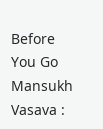Before You Go
Mansukh Vasava :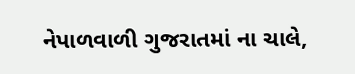નેપાળવાળી ગુજરાતમાં ના ચાલે,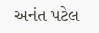અનંત પટેલ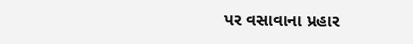પર વસાવાના પ્રહાર